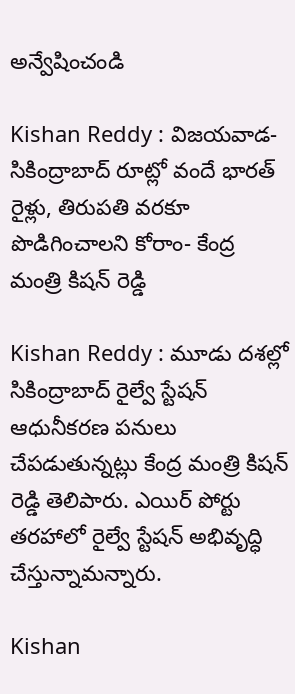అన్వేషించండి

Kishan Reddy : విజయవాడ-సికింద్రాబాద్‌ రూట్లో వందే భారత్‌ రైళ్లు, తిరుపతి వరకూ పొడిగించాలని కోరాం- కేంద్ర మంత్రి కిషన్ రెడ్డి

Kishan Reddy : మూడు దశల్లో సికింద్రాబాద్ రైల్వే స్టేషన్ ఆధునీకరణ పనులు చేపడుతున్నట్లు కేంద్ర మంత్రి కిషన్ రెడ్డి తెలిపారు. ఎయిర్ పోర్టు తరహాలో రైల్వే స్టేషన్ అభివృద్ధి చేస్తున్నామన్నారు.

Kishan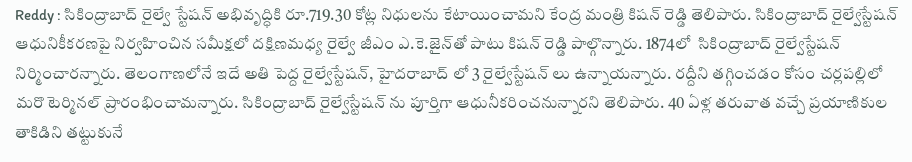Reddy : సికింద్రాబాద్ రైల్వే స్టేషన్ అభివృద్ధికి రూ.719.30 కోట్ల నిధులను కేటాయించామని కేంద్ర మంత్రి కిషన్ రెడ్డి తెలిపారు. సికింద్రాబాద్‌ రైల్వేస్టేషన్‌ ఆధునికీకరణపై నిర్వహించిన సమీక్షలో దక్షిణమధ్య రైల్వే జీఎం ఎ.కె.జైన్‌తో పాటు కిషన్ రెడ్డి పాల్గొన్నారు. 1874లో  సికింద్రాబాద్ రైల్వేస్టేషన్ నిర్మించారన్నారు. తెలంగాణలోనే ఇదే అతి పెద్ద రైల్వేస్టేషన్, హైదరాబాద్ లో 3 రైల్వేస్టేషన్ లు ఉన్నాయన్నారు. రద్దీని తగ్గించడం కోసం చర్లపల్లిలో మరొ టెర్మినల్ ప్రారంభించామన్నారు. సికింద్రాబాద్ రైల్వేస్టేషన్ ను పూర్తిగా ఆధునీకరించనున్నారని తెలిపారు. 40 ఏళ్ల తరువాత వచ్చే ప్రయాణికుల తాకిడిని తట్టుకునే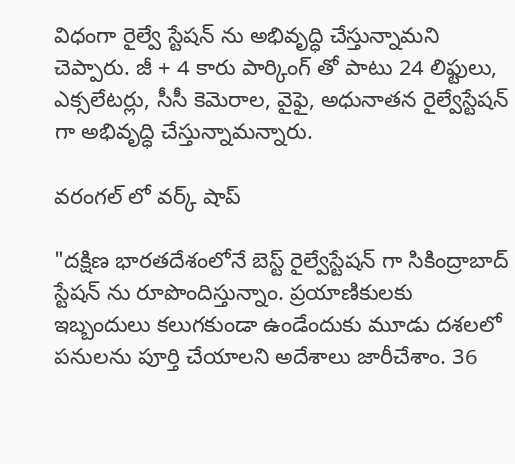విధంగా రైల్వే స్టేషన్ ను అభివృద్ధి చేస్తున్నామని చెప్పారు. జీ + 4 కారు పార్కింగ్ తో పాటు 24 లిఫ్టులు, ఎక్సలేటర్లు, సీసీ కెమెరాల, వైఫై, అధునాతన రైల్వేస్టేషన్ గా అభివృద్ధి చేస్తున్నామన్నారు.

వరంగల్ లో వర్క్ షాప్

"దక్షిణ భారతదేశంలోనే బెస్ట్ రైల్వేస్టేషన్ గా సికింద్రాబాద్ స్టేషన్ ను రూపొందిస్తున్నాం. ప్రయాణికులకు ఇబ్బందులు కలుగకుండా ఉండేందుకు మూడు దశలలో పనులను పూర్తి చేయాలని అదేశాలు జారీచేశాం. 36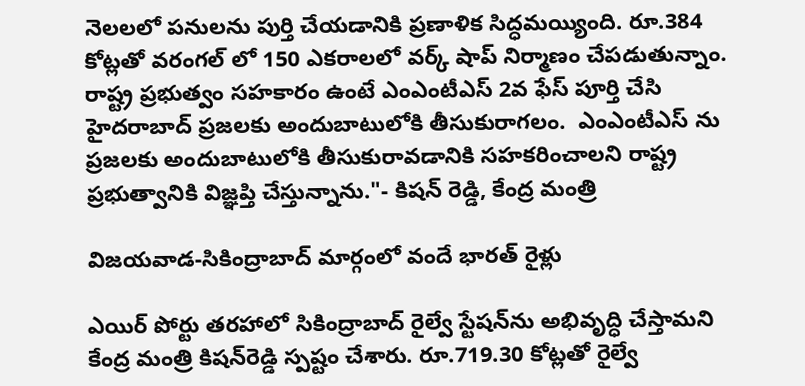నెలలలో పనులను పుర్తి చేయడానికి ప్రణాళిక సిద్ధమయ్యింది. రూ.384 కోట్లతో వరంగల్ లో 150 ఎకరాలలో వర్క్ షాప్ నిర్మాణం చేపడుతున్నాం. రాష్ట్ర ప్రభుత్వం సహకారం ఉంటే ఎంఎంటీఎస్ 2వ ఫేస్ పూర్తి చేసి హైదరాబాద్ ప్రజలకు అందుబాటులోకి తీసుకురాగలం.  ఎంఎంటీఎస్ ను ప్రజలకు అందుబాటులోకి తీసుకురావడానికి సహకరించాలని రాష్ట్ర ప్రభుత్వానికి విజ్ఞప్తి చేస్తున్నాను."- కిషన్ రెడ్డి, కేంద్ర మంత్రి

విజయవాడ-సికింద్రాబాద్ మార్గంలో వందే భారత్ రైళ్లు

ఎయిర్ పోర్టు తరహాలో సికింద్రాబాద్‌ రైల్వే స్టేషన్‌ను అభివృద్ధి చేస్తామని కేంద్ర మంత్రి కిషన్‌రెడ్డి స్పష్టం చేశారు. రూ.719.30 కోట్లతో రైల్వే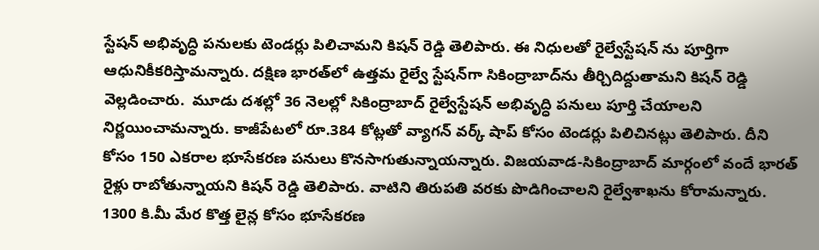స్టేషన్‌ అభివృద్ధి పనులకు టెండర్లు పిలిచామని కిషన్‌ రెడ్డి తెలిపారు. ఈ నిధులతో రైల్వేస్టేషన్‌ ను పూర్తిగా ఆధునికీకరిస్తామన్నారు. దక్షిణ భారత్‌లో ఉత్తమ రైల్వే స్టేషన్‌గా సికింద్రాబాద్‌ను తీర్చిదిద్దుతామని కిషన్ రెడ్డి వెల్లడించారు.  మూడు దశల్లో 36 నెలల్లో సికింద్రాబాద్‌ రైల్వేస్టేషన్‌ అభివృద్ధి పనులు పూర్తి చేయాలని నిర్ణయించామన్నారు. కాజీపేటలో రూ.384 కోట్లతో వ్యాగన్‌ వర్క్‌ షాప్‌ కోసం టెండర్లు పిలిచినట్లు తెలిపారు. దీని కోసం 150 ఎకరాల భూసేకరణ పనులు కొనసాగుతున్నాయన్నారు. విజయవాడ-సికింద్రాబాద్‌ మార్గంలో వందే భారత్‌ రైళ్లు రాబోతున్నాయని కిషన్ రెడ్డి తెలిపారు. వాటిని తిరుపతి వరకు పొడిగించాలని రైల్వేశాఖను కోరామన్నారు. 1300 కి.మీ మేర కొత్త లైన్ల కోసం భూసేకరణ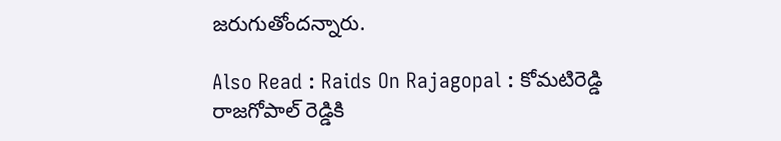జరుగుతోందన్నారు.

Also Read : Raids On Rajagopal : కోమటిరెడ్డి రాజగోపాల్ రెడ్డికి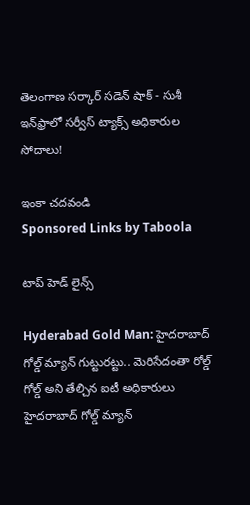తెలంగాణ సర్కార్ సడెన్ షాక్ - సుశీ ఇన్‌ఫ్రాలో సర్వీస్ ట్యాక్స్ అధికారుల సోదాలు!

ఇంకా చదవండి
Sponsored Links by Taboola

టాప్ హెడ్ లైన్స్

Hyderabad Gold Man: హైదరాబాద్ గోల్డ్ మ్యాన్ గుట్టురట్టు.. మెరిసేదంతా రోల్డ్ గోల్డ్ అని తేల్చిన ఐటీ అధికారులు
హైదరాబాద్ గోల్డ్ మ్యాన్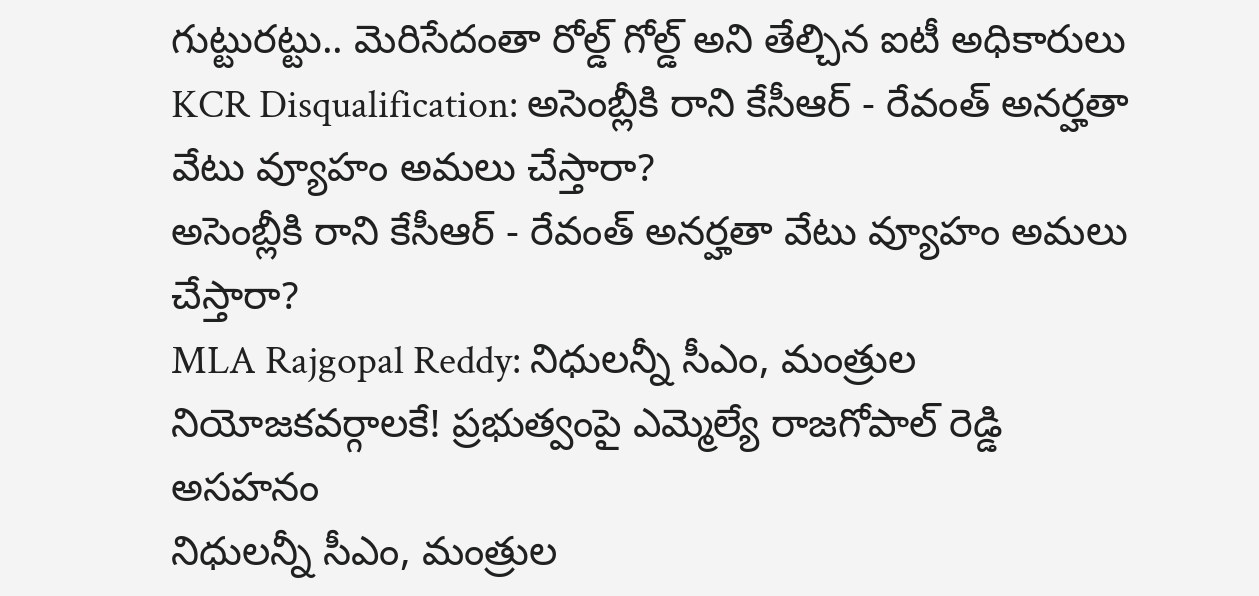గుట్టురట్టు.. మెరిసేదంతా రోల్డ్ గోల్డ్ అని తేల్చిన ఐటీ అధికారులు
KCR Disqualification: అసెంబ్లీకి రాని కేసీఆర్ - రేవంత్ అనర్హతా వేటు వ్యూహం అమలు చేస్తారా?
అసెంబ్లీకి రాని కేసీఆర్ - రేవంత్ అనర్హతా వేటు వ్యూహం అమలు చేస్తారా?
MLA Rajgopal Reddy: నిధులన్నీ సీఎం, మంత్రుల నియోజకవర్గాలకే! ప్రభుత్వంపై ఎమ్మెల్యే రాజగోపాల్ రెడ్డి అసహనం
నిధులన్నీ సీఎం, మంత్రుల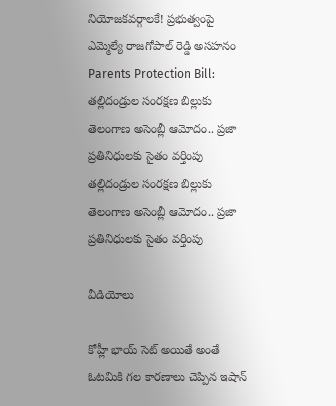నియోజకవర్గాలకే! ప్రభుత్వంపై ఎమ్మెల్యే రాజగోపాల్ రెడ్డి అసహనం
Parents Protection Bill: తల్లిదండ్రుల సంరక్షణ బిల్లుకు తెలంగాణ అసెంబ్లీ ఆమోదం.. ప్రజా ప్రతినిధులకు సైతం వర్తింపు
తల్లిదండ్రుల సంరక్షణ బిల్లుకు తెలంగాణ అసెంబ్లీ ఆమోదం.. ప్రజా ప్రతినిధులకు సైతం వర్తింపు

వీడియోలు

కోహ్లీ భాయ్ సెట్ అయితే అంతే ఓటమికి గల కారణాలు చెప్పిన ఇషాన్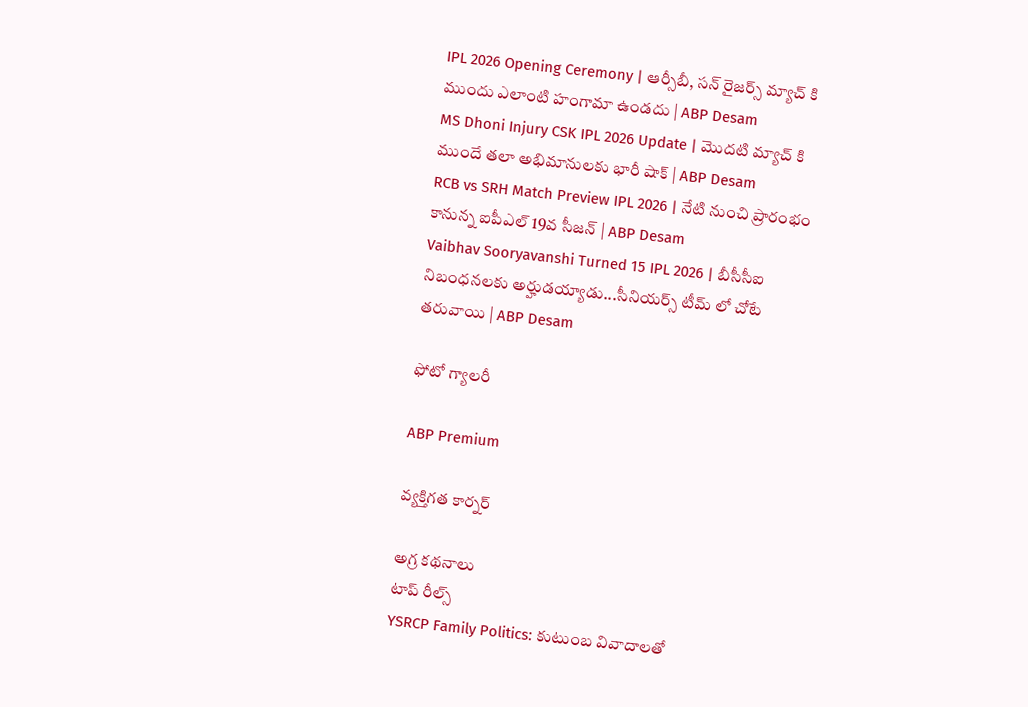IPL 2026 Opening Ceremony | ఆర్సీబీ, సన్ రైజర్స్ మ్యాచ్ కి ముందు ఎలాంటి హంగామా ఉండదు | ABP Desam
MS Dhoni Injury CSK IPL 2026 Update | మొదటి మ్యాచ్ కి ముందే తలా అభిమానులకు భారీ షాక్ | ABP Desam
RCB vs SRH Match Preview IPL 2026 | నేటి నుంచి ప్రారంభం కానున్న ఐపీఎల్ 19వ సీజన్ | ABP Desam
Vaibhav Sooryavanshi Turned 15 IPL 2026 | బీసీసీఐ నిబంధనలకు అర్హుడయ్యాడు...సీనియర్స్ టీమ్ లో చోటే తరువాయి | ABP Desam

ఫోటో గ్యాలరీ

ABP Premium

వ్యక్తిగత కార్నర్

అగ్ర కథనాలు
టాప్ రీల్స్
YSRCP Family Politics: కుటుంబ వివాదాలతో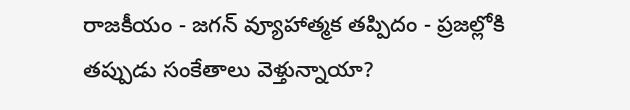రాజకీయం - జగన్ వ్యూహాత్మక తప్పిదం - ప్రజల్లోకి తప్పుడు సంకేతాలు వెళ్తున్నాయా?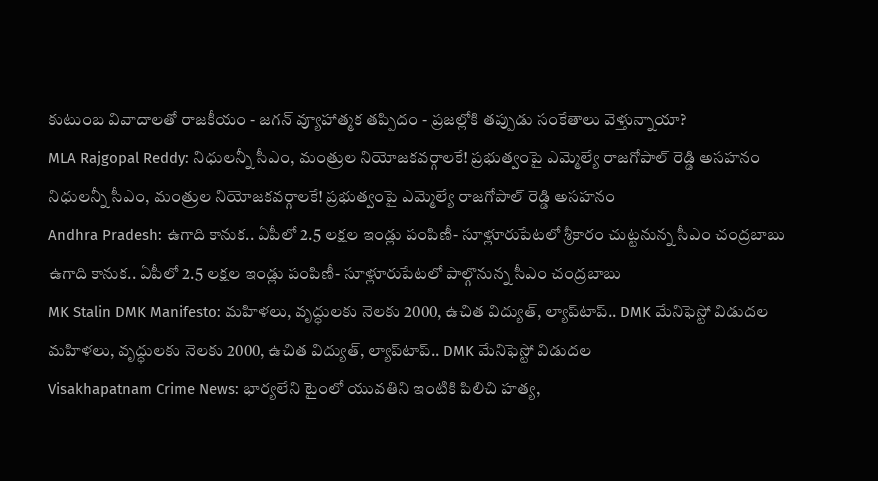కుటుంబ వివాదాలతో రాజకీయం - జగన్ వ్యూహాత్మక తప్పిదం - ప్రజల్లోకి తప్పుడు సంకేతాలు వెళ్తున్నాయా?
MLA Rajgopal Reddy: నిధులన్నీ సీఎం, మంత్రుల నియోజకవర్గాలకే! ప్రభుత్వంపై ఎమ్మెల్యే రాజగోపాల్ రెడ్డి అసహనం
నిధులన్నీ సీఎం, మంత్రుల నియోజకవర్గాలకే! ప్రభుత్వంపై ఎమ్మెల్యే రాజగోపాల్ రెడ్డి అసహనం
Andhra Pradesh: ఉగాది కానుక.. ఏపీలో 2.5 లక్షల ఇండ్లు పంపిణీ- సూళ్లూరుపేటలో శ్రీకారం చుట్టనున్న సీఎం చంద్రబాబు
ఉగాది కానుక.. ఏపీలో 2.5 లక్షల ఇండ్లు పంపిణీ- సూళ్లూరుపేటలో పాల్గొనున్న సీఎం చంద్రబాబు
MK Stalin DMK Manifesto: మహిళలు, వృద్ధులకు నెలకు 2000, ఉచిత విద్యుత్, ల్యాప్‌టాప్.. DMK మేనిఫెస్టో విడుదల
మహిళలు, వృద్ధులకు నెలకు 2000, ఉచిత విద్యుత్, ల్యాప్‌టాప్.. DMK మేనిఫెస్టో విడుదల
Visakhapatnam Crime News: భార్యలేని టైంలో యువతిని ఇంటికి పిలిచి హత్య,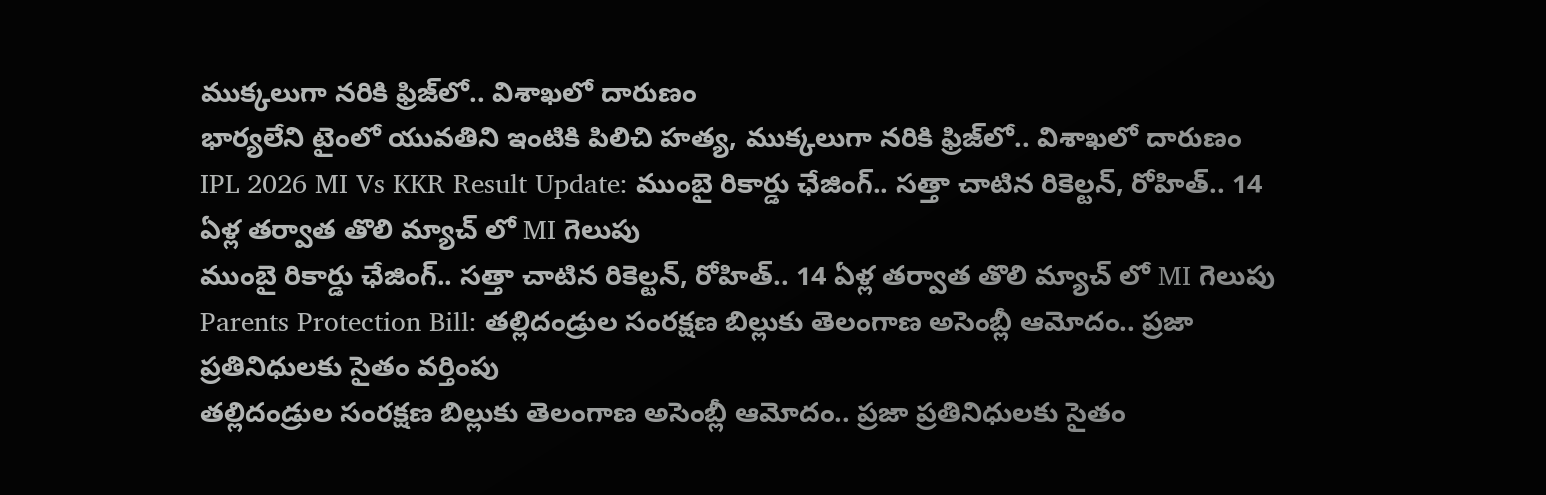ముక్కలుగా నరికి ఫ్రిజ్‌లో.. విశాఖలో దారుణం
భార్యలేని టైంలో యువతిని ఇంటికి పిలిచి హత్య, ముక్కలుగా నరికి ఫ్రిజ్‌లో.. విశాఖలో దారుణం
IPL 2026 MI Vs KKR Result Update: ముంబై రికార్డు ఛేజింగ్.. స‌త్తా చాటిన రికెల్ట‌న్, రోహిత్.. 14 ఏళ్ల త‌ర్వాత తొలి మ్యాచ్ లో MI గెలుపు
ముంబై రికార్డు ఛేజింగ్.. స‌త్తా చాటిన రికెల్ట‌న్, రోహిత్.. 14 ఏళ్ల త‌ర్వాత తొలి మ్యాచ్ లో MI గెలుపు
Parents Protection Bill: తల్లిదండ్రుల సంరక్షణ బిల్లుకు తెలంగాణ అసెంబ్లీ ఆమోదం.. ప్రజా ప్రతినిధులకు సైతం వర్తింపు
తల్లిదండ్రుల సంరక్షణ బిల్లుకు తెలంగాణ అసెంబ్లీ ఆమోదం.. ప్రజా ప్రతినిధులకు సైతం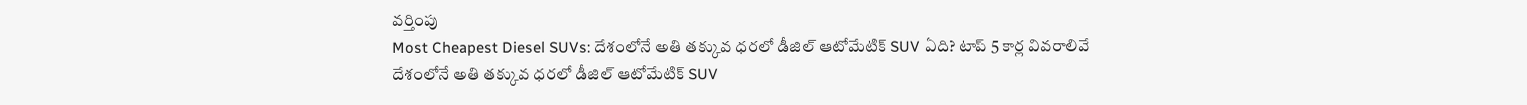వర్తింపు
Most Cheapest Diesel SUVs: దేశంలోనే అతి తక్కువ ధరలో డీజిల్ ఆటోమేటిక్ SUV ఏది? టాప్ 5 కార్ల వివరాలివే
దేశంలోనే అతి తక్కువ ధరలో డీజిల్ ఆటోమేటిక్ SUV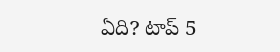ఏది? టాప్ 5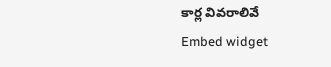కార్ల వివరాలివే
Embed widget